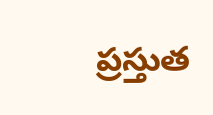ప్రస్తుత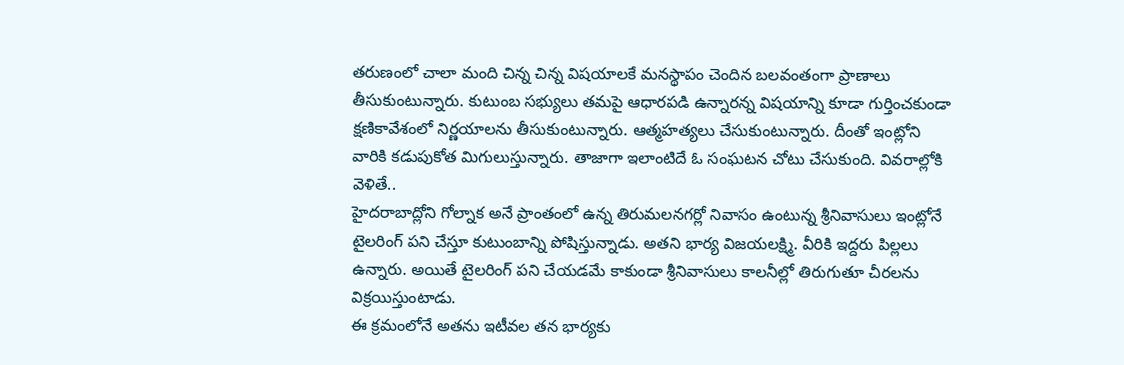తరుణంలో చాలా మంది చిన్న చిన్న విషయాలకే మనస్థాపం చెందిన బలవంతంగా ప్రాణాలు తీసుకుంటున్నారు. కుటుంబ సభ్యులు తమపై ఆధారపడి ఉన్నారన్న విషయాన్ని కూడా గుర్తించకుండా క్షణికావేశంలో నిర్ణయాలను తీసుకుంటున్నారు. ఆత్మహత్యలు చేసుకుంటున్నారు. దీంతో ఇంట్లోని వారికి కడుపుకోత మిగులుస్తున్నారు. తాజాగా ఇలాంటిదే ఓ సంఘటన చోటు చేసుకుంది. వివరాల్లోకి వెళితే..
హైదరాబాద్లోని గోల్నాక అనే ప్రాంతంలో ఉన్న తిరుమలనగర్లో నివాసం ఉంటున్న శ్రీనివాసులు ఇంట్లోనే టైలరింగ్ పని చేస్తూ కుటుంబాన్ని పోషిస్తున్నాడు. అతని భార్య విజయలక్ష్మి. వీరికి ఇద్దరు పిల్లలు ఉన్నారు. అయితే టైలరింగ్ పని చేయడమే కాకుండా శ్రీనివాసులు కాలనీల్లో తిరుగుతూ చీరలను విక్రయిస్తుంటాడు.
ఈ క్రమంలోనే అతను ఇటీవల తన భార్యకు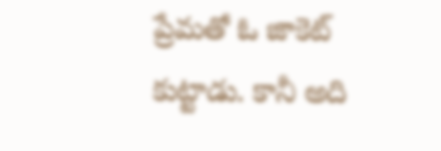ప్రేమతో ఓ జాకెట్ కుట్టాడు. కానీ అది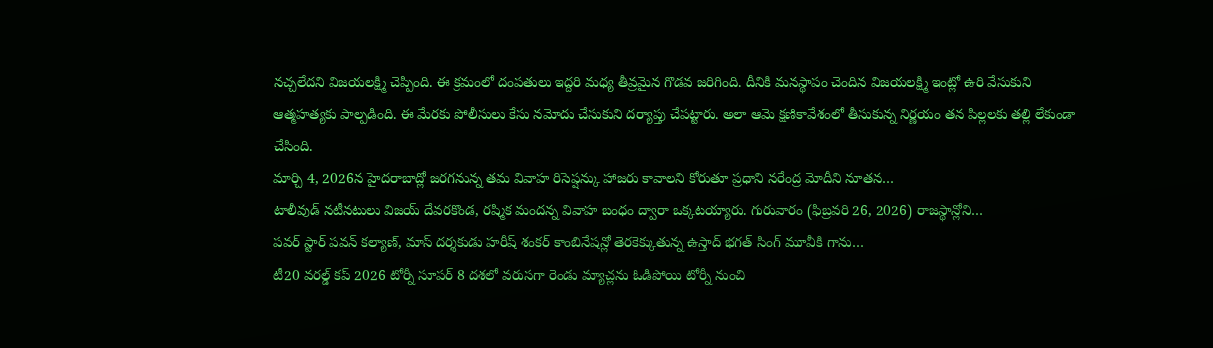నచ్చలేదని విజయలక్ష్మి చెప్పింది. ఈ క్రమంలో దంపతులు ఇద్దరి మధ్య తీవ్రమైన గొడవ జరిగింది. దీనికి మనస్థాపం చెందిన విజయలక్ష్మి ఇంట్లో ఉరి వేసుకుని ఆత్మహత్యకు పాల్పడింది. ఈ మేరకు పోలీసులు కేసు నమోదు చేసుకుని దర్యాప్తు చేపట్టారు. అలా ఆమె క్షణికావేశంలో తీసుకున్న నిర్ణయం తన పిల్లలకు తల్లి లేకుండా చేసింది.
మార్చి 4, 2026న హైదరాబాద్లో జరగనున్న తమ వివాహ రిసెప్షన్కు హాజరు కావాలని కోరుతూ ప్రధాని నరేంద్ర మోదీని నూతన…
టాలీవుడ్ నటీనటులు విజయ్ దేవరకొండ, రష్మిక మందన్న వివాహ బంధం ద్వారా ఒక్కటయ్యారు. గురువారం (ఫిబ్రవరి 26, 2026) రాజస్థాన్లోని…
పవర్ స్టార్ పవన్ కల్యాణ్, మాస్ దర్శకుడు హరీష్ శంకర్ కాంబినేషన్లో తెరకెక్కుతున్న ఉస్తాద్ భగత్ సింగ్ మూవీకి గాను…
టీ20 వరల్డ్ కప్ 2026 టోర్నీ సూపర్ 8 దశలో వరుసగా రెండు మ్యాచ్లను ఓడిపోయి టోర్నీ నుంచి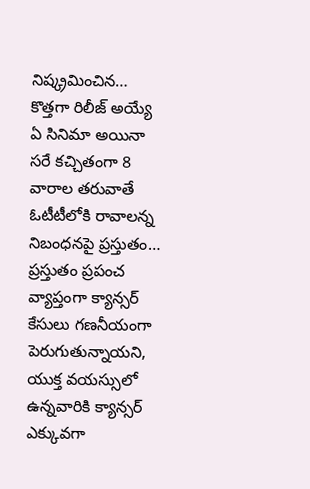నిష్క్రమించిన…
కొత్తగా రిలీజ్ అయ్యే ఏ సినిమా అయినా సరే కచ్చితంగా 8 వారాల తరువాతే ఓటీటీలోకి రావాలన్న నిబంధనపై ప్రస్తుతం…
ప్రస్తుతం ప్రపంచ వ్యాప్తంగా క్యాన్సర్ కేసులు గణనీయంగా పెరుగుతున్నాయని, యుక్త వయస్సులో ఉన్నవారికి క్యాన్సర్ ఎక్కువగా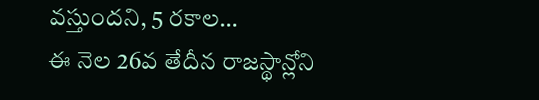వస్తుందని, 5 రకాల…
ఈ నెల 26వ తేదీన రాజస్థాన్లోని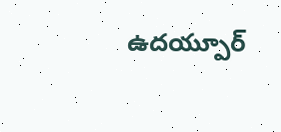ఉదయ్పూర్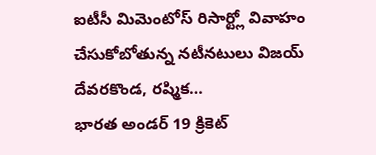ఐటీసీ మిమెంటోస్ రిసార్ట్లో వివాహం చేసుకోబోతున్న నటీనటులు విజయ్ దేవరకొండ, రష్మిక…
భారత అండర్ 19 క్రికెట్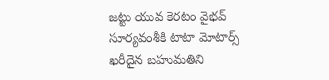జట్టు యువ కెరటం వైభవ్ సూర్యవంశీకి టాటా మోటార్స్ ఖరీదైన బహుమతిని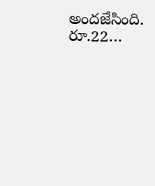అందజేసింది. రూ.22…